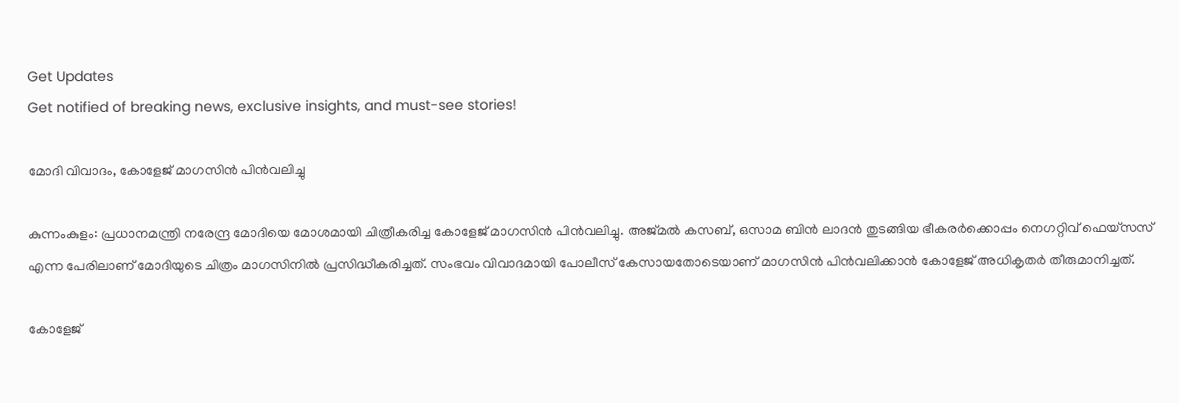Get Updates
Get notified of breaking news, exclusive insights, and must-see stories!

മോദി വിവാദം, കോളേജ് മാഗസിന്‍ പിന്‍വലിച്ചു

കുന്നംകുളം: പ്രധാനമന്ത്രി നരേന്ദ്ര മോദിയെ മോശമായി ചിത്രീകരിച്ച കോളേജ് മാഗസിന്‍ പിന്‍വലിച്ചു. അജ്മല്‍ കസബ്, ഒസാമ ബിന്‍ ലാദന്‍ തുടങ്ങിയ ഭീകരര്‍ക്കൊപ്പം നെഗറ്റിവ് ഫെയ്‌സസ് എന്ന പേരിലാണ് മോദിയുടെ ചിത്രം മാഗസിനില്‍ പ്രസിദ്ധീകരിച്ചത്. സംഭവം വിവാദമായി പോലീസ് കേസായതോടെയാണ് മാഗസിന്‍ പിന്‍വലിക്കാന്‍ കോളേജ് അധികൃതര്‍ തീരുമാനിച്ചത്.

കോളേജ്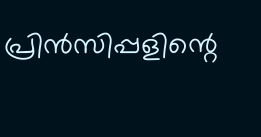പ്രിന്‍സിപ്പളിന്റെ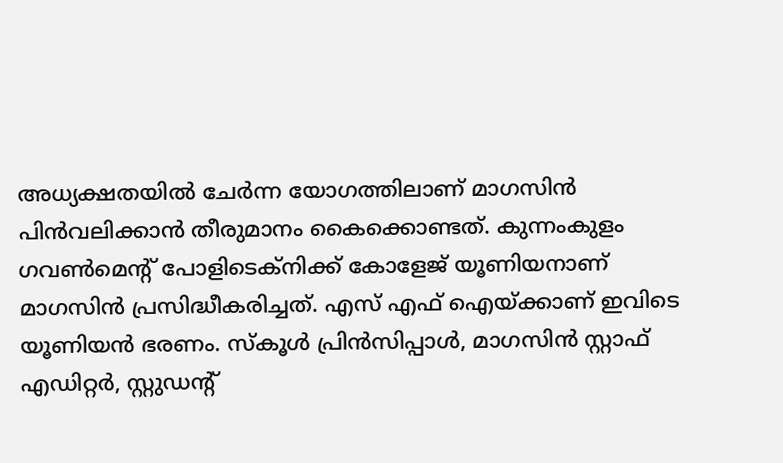അധ്യക്ഷതയില്‍ ചേര്‍ന്ന യോഗത്തിലാണ് മാഗസിന്‍ പിന്‍വലിക്കാന്‍ തീരുമാനം കൈക്കൊണ്ടത്. കുന്നംകുളം ഗവണ്‍മെന്റ് പോളിടെക്‌നിക്ക് കോളേജ് യൂണിയനാണ് മാഗസിന്‍ പ്രസിദ്ധീകരിച്ചത്. എസ് എഫ് ഐയ്ക്കാണ് ഇവിടെ യൂണിയന്‍ ഭരണം. സ്‌കൂള്‍ പ്രിന്‍സിപ്പാള്‍, മാഗസിന്‍ സ്റ്റാഫ് എഡിറ്റര്‍, സ്റ്റുഡന്റ്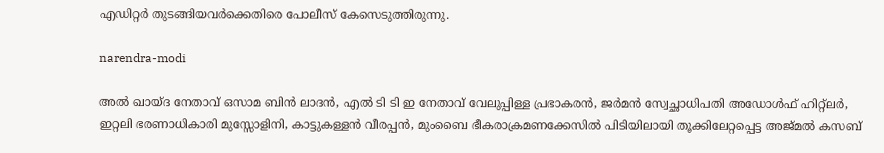എഡിറ്റര്‍ തുടങ്ങിയവര്‍ക്കെതിരെ പോലീസ് കേസെടുത്തിരുന്നു.

narendra-modi

അല്‍ ഖായ്ദ നേതാവ് ഒസാമ ബിന്‍ ലാദന്‍, എല്‍ ടി ടി ഇ നേതാവ് വേലുപ്പിള്ള പ്രഭാകരന്‍, ജര്‍മന്‍ സ്വേച്ഛാധിപതി അഡോള്‍ഫ് ഹിറ്റ്‌ലര്‍, ഇറ്റലി ഭരണാധികാരി മുസ്സോളിനി, കാട്ടുകള്ളന്‍ വീരപ്പന്‍, മുംബൈ ഭീകരാക്രമണക്കേസില്‍ പിടിയിലായി തൂക്കിലേറ്റപ്പെട്ട അജ്മല്‍ കസബ്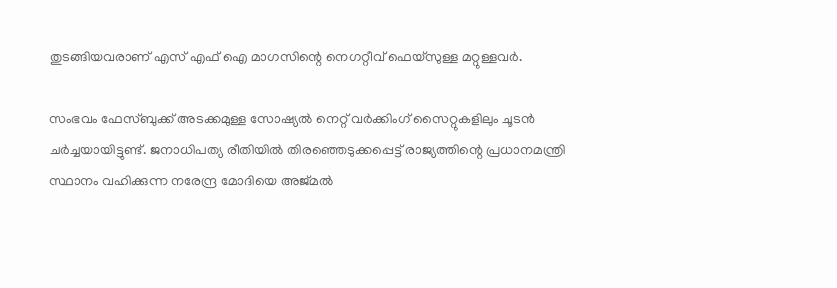തുടങ്ങിയവരാണ് എസ് എഫ് ഐ മാഗസിന്റെ നെഗറ്റീവ് ഫെയ്‌സുള്ള മറ്റുള്ളവര്‍.

സംഭവം ഫേസ്ബുക്ക് അടക്കമുള്ള സോഷ്യല്‍ നെറ്റ് വര്‍ക്കിംഗ് സൈറ്റുകളിലും ചൂടന്‍ ചര്‍ച്ചയായിട്ടുണ്ട്. ജനാധിപത്യ രീതിയില്‍ തിരഞ്ഞെടുക്കപ്പെട്ട് രാജ്യത്തിന്റെ പ്രധാനമന്ത്രി സ്ഥാനം വഹിക്കുന്ന നരേന്ദ്ര മോദിയെ അജ്മല്‍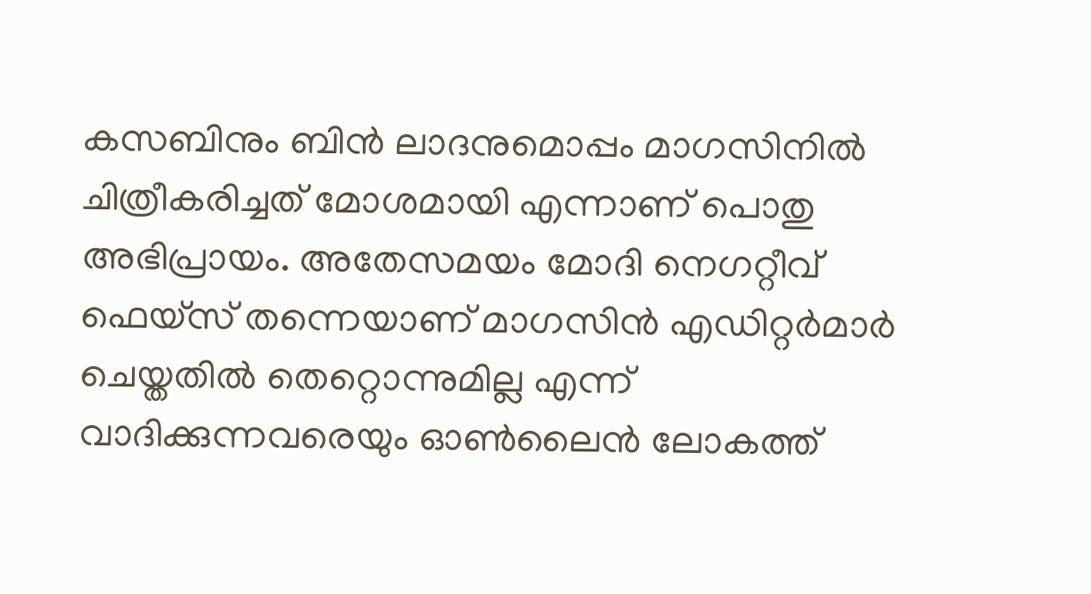കസബിനും ബിന്‍ ലാദനുമൊപ്പം മാഗസിനില്‍ ചിത്രീകരിച്ചത് മോശമായി എന്നാണ് പൊതു അഭിപ്രായം. അതേസമയം മോദി നെഗറ്റീവ് ഫെയ്‌സ് തന്നെയാണ് മാഗസിന്‍ എഡിറ്റര്‍മാര്‍ ചെയ്തതില്‍ തെറ്റൊന്നുമില്ല എന്ന് വാദിക്കുന്നവരെയും ഓണ്‍ലൈന്‍ ലോകത്ത്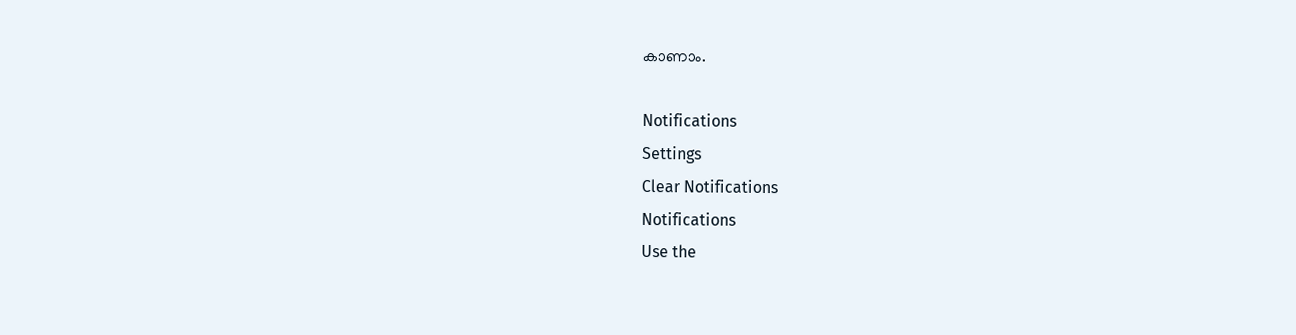കാണാം.

Notifications
Settings
Clear Notifications
Notifications
Use the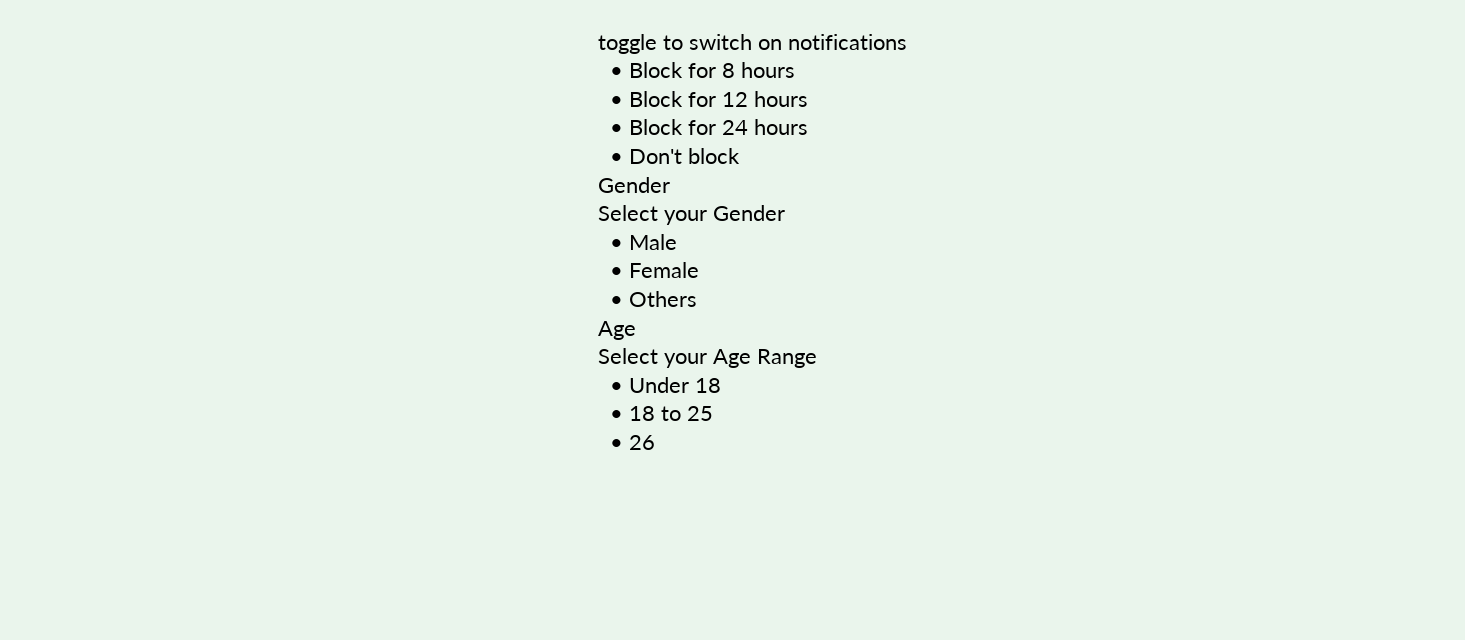toggle to switch on notifications
  • Block for 8 hours
  • Block for 12 hours
  • Block for 24 hours
  • Don't block
Gender
Select your Gender
  • Male
  • Female
  • Others
Age
Select your Age Range
  • Under 18
  • 18 to 25
  • 26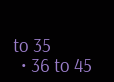to 35
  • 36 to 45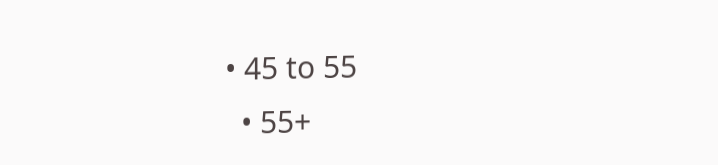• 45 to 55
  • 55+